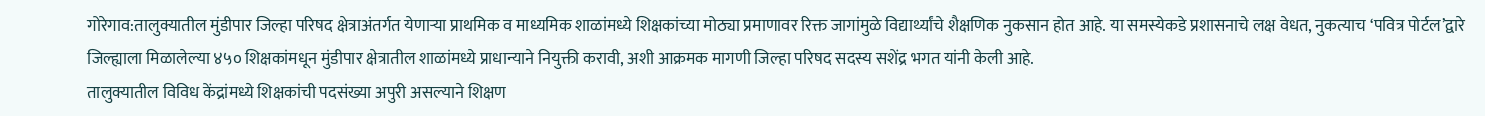गोरेगाव:तालुक्यातील मुंडीपार जिल्हा परिषद क्षेत्राअंतर्गत येणाऱ्या प्राथमिक व माध्यमिक शाळांमध्ये शिक्षकांच्या मोठ्या प्रमाणावर रिक्त जागांमुळे विद्यार्थ्यांचे शैक्षणिक नुकसान होत आहे. या समस्येकडे प्रशासनाचे लक्ष वेधत, नुकत्याच ‘पवित्र पोर्टल’द्वारे जिल्ह्याला मिळालेल्या ४५० शिक्षकांमधून मुंडीपार क्षेत्रातील शाळांमध्ये प्राधान्याने नियुक्ती करावी, अशी आक्रमक मागणी जिल्हा परिषद सदस्य सशेंद्र भगत यांनी केली आहे.
तालुक्यातील विविध केंद्रांमध्ये शिक्षकांची पदसंख्या अपुरी असल्याने शिक्षण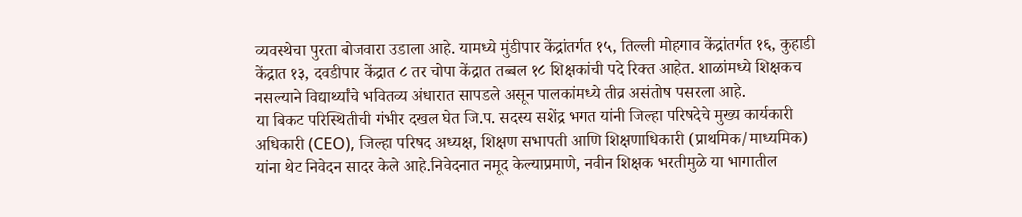व्यवस्थेचा पुरता बोजवारा उडाला आहे. यामध्ये मुंडीपार केंद्रांतर्गत १५, तिल्ली मोहगाव केंद्रांतर्गत १६, कुहाडी केंद्रात १३, दवडीपार केंद्रात ८ तर चोपा केंद्रात तब्बल १८ शिक्षकांची पदे रिक्त आहेत. शाळांमध्ये शिक्षकच नसल्याने विद्यार्थ्यांचे भवितव्य अंधारात सापडले असून पालकांमध्ये तीव्र असंतोष पसरला आहे.
या बिकट परिस्थितीची गंभीर दखल घेत जि.प. सदस्य सशेंद्र भगत यांनी जिल्हा परिषदेचे मुख्य कार्यकारी अधिकारी (CEO), जिल्हा परिषद अध्यक्ष, शिक्षण सभापती आणि शिक्षणाधिकारी (प्राथमिक/माध्यमिक) यांना थेट निवेदन सादर केले आहे.निवेदनात नमूद केल्याप्रमाणे, नवीन शिक्षक भरतीमुळे या भागातील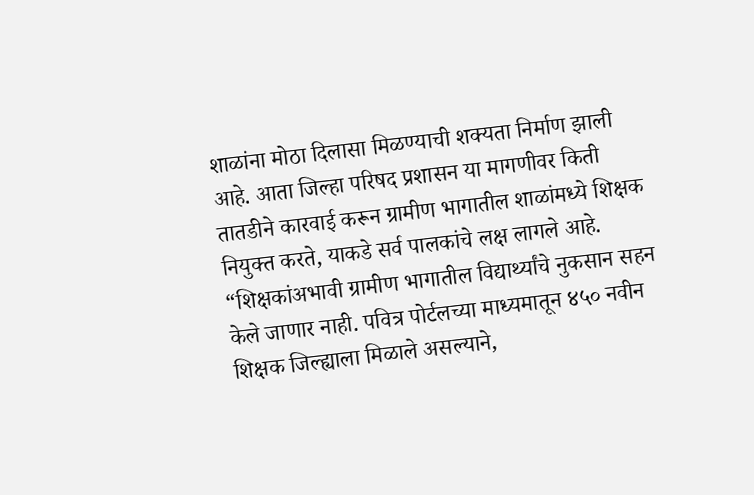शाळांना मोठा दिलासा मिळण्याची शक्यता निर्माण झाली आहे. आता जिल्हा परिषद प्रशासन या मागणीवर किती तातडीने कारवाई करून ग्रामीण भागातील शाळांमध्ये शिक्षक नियुक्त करते, याकडे सर्व पालकांचे लक्ष लागले आहे.
“शिक्षकांअभावी ग्रामीण भागातील विद्यार्थ्यांचे नुकसान सहन केले जाणार नाही. पवित्र पोर्टलच्या माध्यमातून ४५० नवीन शिक्षक जिल्ह्याला मिळाले असल्याने,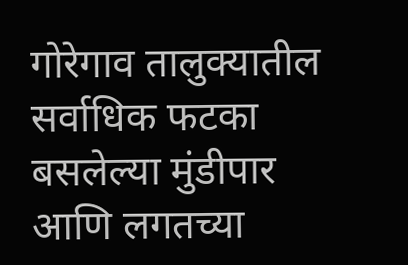गोरेगाव तालुक्यातील सर्वाधिक फटका बसलेल्या मुंडीपार आणि लगतच्या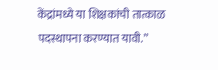केंद्रांमध्ये या शिक्षकांची तात्काळ पदस्थापना करण्यात यावी.”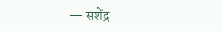— सशेंद्र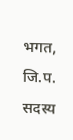भगत, जि.प. सदस्य